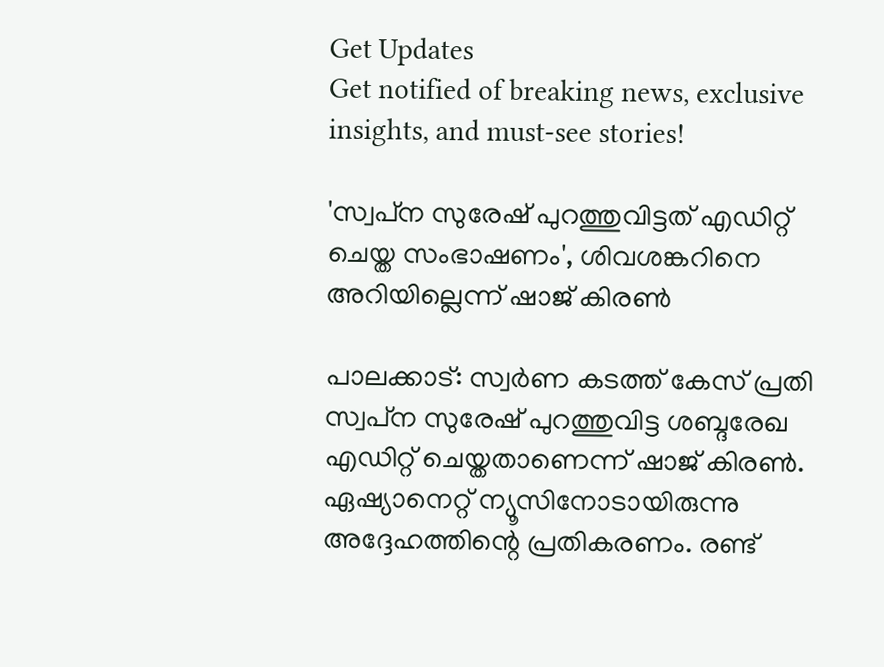Get Updates
Get notified of breaking news, exclusive insights, and must-see stories!

'സ്വപ്‌ന സുരേഷ് പുറത്തുവിട്ടത് എഡിറ്റ് ചെയ്ത സംഭാഷണം', ശിവശങ്കറിനെ അറിയില്ലെന്ന് ഷാജ് കിരണ്‍

പാലക്കാട്: സ്വര്‍ണ കടത്ത് കേസ് പ്രതി സ്വപ്‌ന സുരേഷ് പുറത്തുവിട്ട ശബ്ദരേഖ എഡിറ്റ് ചെയ്തതാണെന്ന് ഷാജ് കിരണ്‍. ഏഷ്യാനെറ്റ് ന്യൂസിനോടായിരുന്നു അദ്ദേഹത്തിന്റെ പ്രതികരണം. രണ്ട്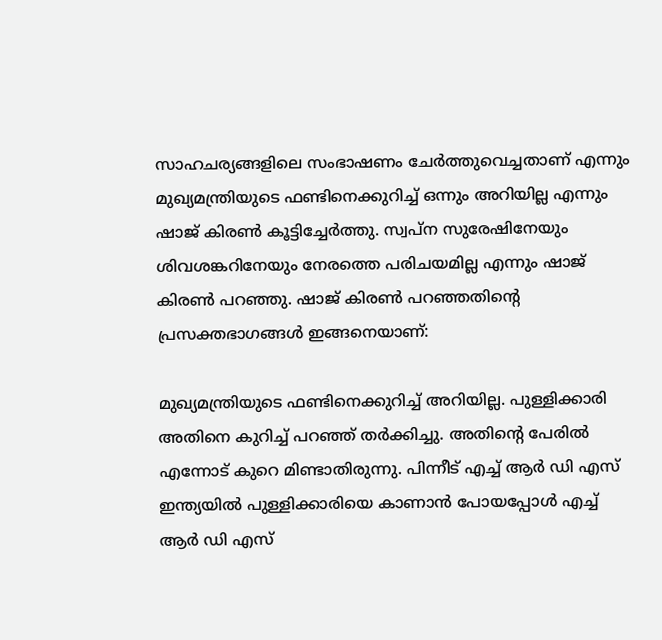സാഹചര്യങ്ങളിലെ സംഭാഷണം ചേര്‍ത്തുവെച്ചതാണ് എന്നും മുഖ്യമന്ത്രിയുടെ ഫണ്ടിനെക്കുറിച്ച് ഒന്നും അറിയില്ല എന്നും ഷാജ് കിരണ്‍ കൂട്ടിച്ചേര്‍ത്തു. സ്വപ്ന സുരേഷിനേയും ശിവശങ്കറിനേയും നേരത്തെ പരിചയമില്ല എന്നും ഷാജ് കിരണ്‍ പറഞ്ഞു. ഷാജ് കിരണ്‍ പറഞ്ഞതിന്റെ പ്രസക്തഭാഗങ്ങള്‍ ഇങ്ങനെയാണ്:

മുഖ്യമന്ത്രിയുടെ ഫണ്ടിനെക്കുറിച്ച് അറിയില്ല. പുള്ളിക്കാരി അതിനെ കുറിച്ച് പറഞ്ഞ് തര്‍ക്കിച്ചു. അതിന്റെ പേരില്‍ എന്നോട് കുറെ മിണ്ടാതിരുന്നു. പിന്നീട് എച്ച് ആര്‍ ഡി എസ് ഇന്ത്യയില്‍ പുള്ളിക്കാരിയെ കാണാന്‍ പോയപ്പോള്‍ എച്ച് ആര്‍ ഡി എസ്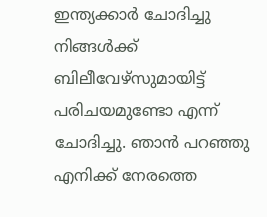ഇന്ത്യക്കാര്‍ ചോദിച്ചു നിങ്ങള്‍ക്ക് ബിലീവേഴ്‌സുമായിട്ട് പരിചയമുണ്ടോ എന്ന് ചോദിച്ചു. ഞാന്‍ പറഞ്ഞു എനിക്ക് നേരത്തെ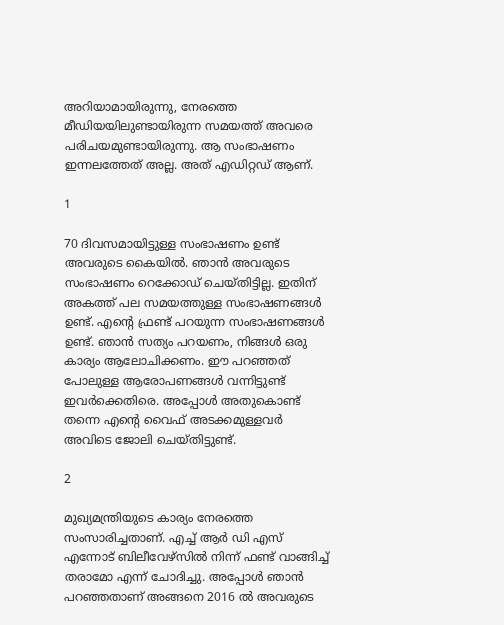അറിയാമായിരുന്നു, നേരത്തെ മീഡിയയിലുണ്ടായിരുന്ന സമയത്ത് അവരെ പരിചയമുണ്ടായിരുന്നു. ആ സംഭാഷണം ഇന്നലത്തേത് അല്ല. അത് എഡിറ്റഡ് ആണ്.

1

70 ദിവസമായിട്ടുള്ള സംഭാഷണം ഉണ്ട് അവരുടെ കൈയില്‍. ഞാന്‍ അവരുടെ സംഭാഷണം റെക്കോഡ് ചെയ്തിട്ടില്ല. ഇതിന് അകത്ത് പല സമയത്തുള്ള സംഭാഷണങ്ങള്‍ ഉണ്ട്. എന്റെ ഫ്രണ്ട് പറയുന്ന സംഭാഷണങ്ങള്‍ ഉണ്ട്. ഞാന്‍ സത്യം പറയണം, നിങ്ങള്‍ ഒരു കാര്യം ആലോചിക്കണം. ഈ പറഞ്ഞത് പോലുള്ള ആരോപണങ്ങള്‍ വന്നിട്ടുണ്ട് ഇവര്‍ക്കെതിരെ. അപ്പോള്‍ അതുകൊണ്ട് തന്നെ എന്റെ വൈഫ് അടക്കമുള്ളവര്‍ അവിടെ ജോലി ചെയ്തിട്ടുണ്ട്.

2

മുഖ്യമന്ത്രിയുടെ കാര്യം നേരത്തെ സംസാരിച്ചതാണ്. എച്ച് ആര്‍ ഡി എസ് എന്നോട് ബിലീവേഴ്‌സില്‍ നിന്ന് ഫണ്ട് വാങ്ങിച്ച് തരാമോ എന്ന് ചോദിച്ചു. അപ്പോള്‍ ഞാന്‍ പറഞ്ഞതാണ് അങ്ങനെ 2016 ല്‍ അവരുടെ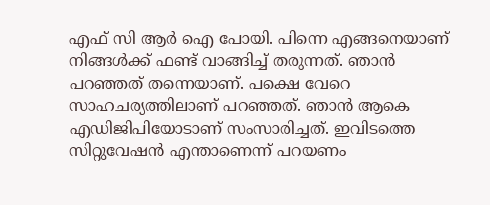എഫ് സി ആര്‍ ഐ പോയി. പിന്നെ എങ്ങനെയാണ് നിങ്ങള്‍ക്ക് ഫണ്ട് വാങ്ങിച്ച് തരുന്നത്. ഞാന്‍ പറഞ്ഞത് തന്നെയാണ്. പക്ഷെ വേറെ സാഹചര്യത്തിലാണ് പറഞ്ഞത്. ഞാന്‍ ആകെ എഡിജിപിയോടാണ് സംസാരിച്ചത്. ഇവിടത്തെ സിറ്റുവേഷന്‍ എന്താണെന്ന് പറയണം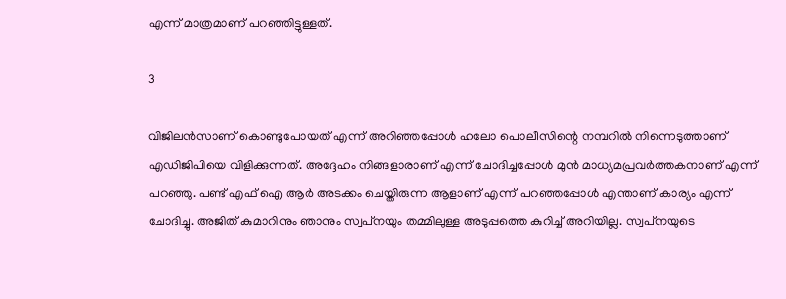എന്ന് മാത്രമാണ് പറഞ്ഞിട്ടുള്ളത്.

3

വിജിലന്‍സാണ് കൊണ്ടുപോയത് എന്ന് അറിഞ്ഞപ്പോള്‍ ഹലോ പൊലീസിന്റെ നമ്പറില്‍ നിന്നെടുത്താണ് എഡിജിപിയെ വിളിക്കുന്നത്. അദ്ദേഹം നിങ്ങളാരാണ് എന്ന് ചോദിച്ചപ്പോള്‍ മുന്‍ മാധ്യമപ്രവര്‍ത്തകനാണ് എന്ന് പറഞ്ഞു. പണ്ട് എഫ് ഐ ആര്‍ അടക്കം ചെയ്തിരുന്ന ആളാണ് എന്ന് പറഞ്ഞപ്പോള്‍ എന്താണ് കാര്യം എന്ന് ചോദിച്ചു. അജിത് കുമാറിനും ഞാനും സ്വപ്‌നയും തമ്മിലുള്ള അടുപ്പത്തെ കുറിച്ച് അറിയില്ല. സ്വപ്‌നയുടെ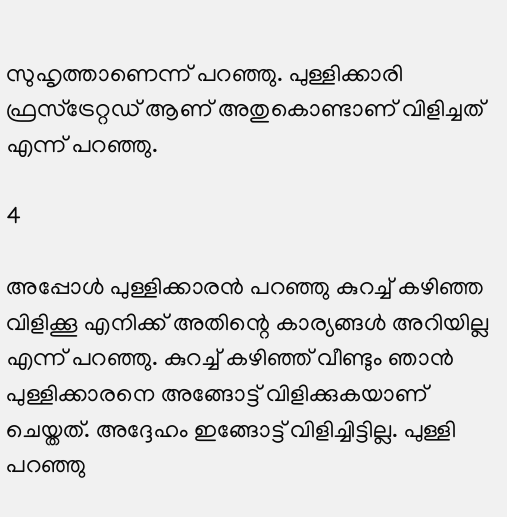സുഹൃത്താണെന്ന് പറഞ്ഞു. പുള്ളിക്കാരി ഫ്രസ്‌ട്രേറ്റഡ് ആണ് അതുകൊണ്ടാണ് വിളിച്ചത് എന്ന് പറഞ്ഞു.

4

അപ്പോള്‍ പുള്ളിക്കാരന്‍ പറഞ്ഞു കുറച്ച് കഴിഞ്ഞ വിളിക്കൂ എനിക്ക് അതിന്റെ കാര്യങ്ങള്‍ അറിയില്ല എന്ന് പറഞ്ഞു. കുറച്ച് കഴിഞ്ഞ് വീണ്ടും ഞാന്‍ പുള്ളിക്കാരനെ അങ്ങോട്ട് വിളിക്കുകയാണ് ചെയ്തത്. അദ്ദേഹം ഇങ്ങോട്ട് വിളിച്ചിട്ടില്ല. പുള്ളി പറഞ്ഞു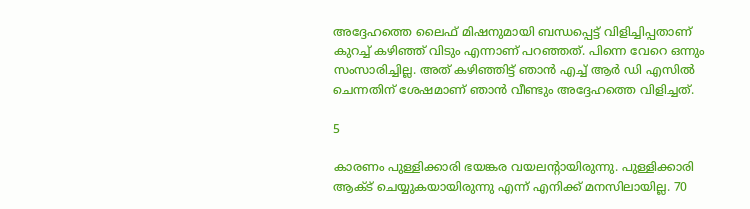അദ്ദേഹത്തെ ലൈഫ് മിഷനുമായി ബന്ധപ്പെട്ട് വിളിച്ചിപ്പതാണ് കുറച്ച് കഴിഞ്ഞ് വിടും എന്നാണ് പറഞ്ഞത്. പിന്നെ വേറെ ഒന്നും സംസാരിച്ചില്ല. അത് കഴിഞ്ഞിട്ട് ഞാന്‍ എച്ച് ആര്‍ ഡി എസില്‍ ചെന്നതിന് ശേഷമാണ് ഞാന്‍ വീണ്ടും അദ്ദേഹത്തെ വിളിച്ചത്.

5

കാരണം പുള്ളിക്കാരി ഭയങ്കര വയലന്റായിരുന്നു. പുള്ളിക്കാരി ആക്ട് ചെയ്യുകയായിരുന്നു എന്ന് എനിക്ക് മനസിലായില്ല. 70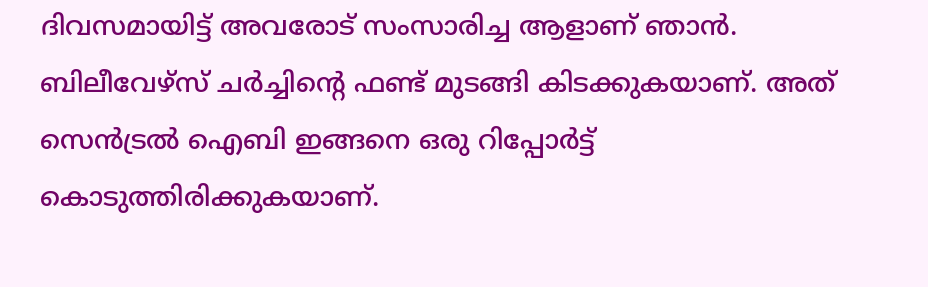ദിവസമായിട്ട് അവരോട് സംസാരിച്ച ആളാണ് ഞാന്‍. ബിലീവേഴ്‌സ് ചര്‍ച്ചിന്റെ ഫണ്ട് മുടങ്ങി കിടക്കുകയാണ്. അത് സെന്‍ട്രല്‍ ഐബി ഇങ്ങനെ ഒരു റിപ്പോര്‍ട്ട് കൊടുത്തിരിക്കുകയാണ്.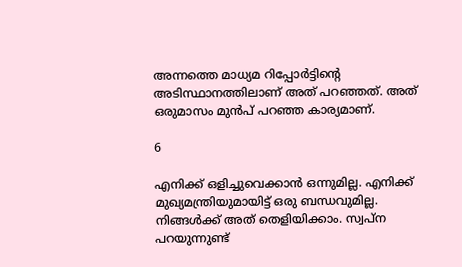അന്നത്തെ മാധ്യമ റിപ്പോര്‍ട്ടിന്റെ അടിസ്ഥാനത്തിലാണ് അത് പറഞ്ഞത്. അത് ഒരുമാസം മുന്‍പ് പറഞ്ഞ കാര്യമാണ്.

6

എനിക്ക് ഒളിച്ചുവെക്കാന്‍ ഒന്നുമില്ല. എനിക്ക് മുഖ്യമന്ത്രിയുമായിട്ട് ഒരു ബന്ധവുമില്ല. നിങ്ങള്‍ക്ക് അത് തെളിയിക്കാം. സ്വപ്‌ന പറയുന്നുണ്ട്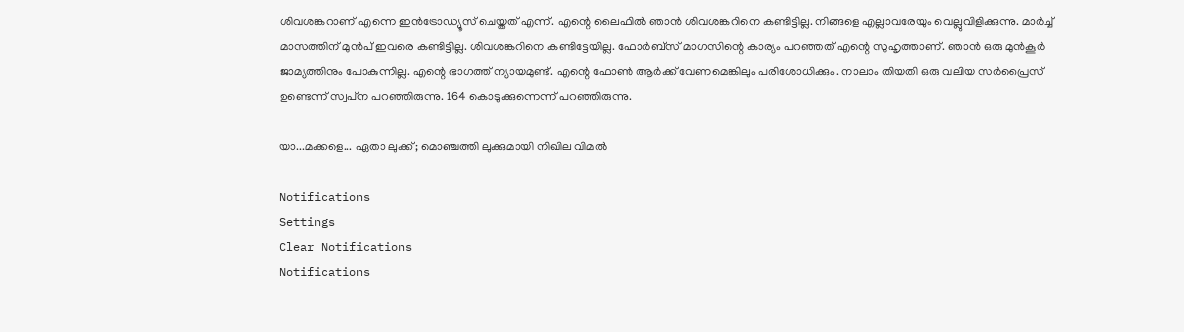ശിവശങ്കറാണ് എന്നെ ഇന്‍ട്രോഡ്യൂസ് ചെയ്തത് എന്ന്. എന്റെ ലൈഫില്‍ ഞാന്‍ ശിവശങ്കറിനെ കണ്ടിട്ടില്ല. നിങ്ങളെ എല്ലാവരേയും വെല്ലുവിളിക്കുന്നു. മാര്‍ച്ച് മാസത്തിന് മുന്‍പ് ഇവരെ കണ്ടിട്ടില്ല. ശിവശങ്കറിനെ കണ്ടിട്ടേയില്ല. ഫോര്‍ബ്‌സ് മാഗസിന്റെ കാര്യം പറഞ്ഞത് എന്റെ സുഹൃത്താണ്. ഞാന്‍ ഒരു മുന്‍കൂര്‍ ജാമ്യത്തിനും പോകുന്നില്ല. എന്റെ ഭാഗത്ത് ന്യായമുണ്ട്. എന്റെ ഫോണ്‍ ആര്‍ക്ക് വേണമെങ്കിലും പരിശോധിക്കും. നാലാം തിയതി ഒരു വലിയ സര്‍പ്രൈസ് ഉണ്ടെന്ന് സ്വപ്‌ന പറഞ്ഞിരുന്നു. 164 കൊടുക്കുന്നെന്ന് പറഞ്ഞിരുന്നു.

യാ...മക്കളെ... ഏതാ ലുക്ക്; മൊഞ്ചത്തി ലുക്കുമായി നിഖില വിമല്‍

Notifications
Settings
Clear Notifications
Notifications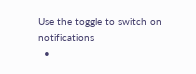Use the toggle to switch on notifications
  •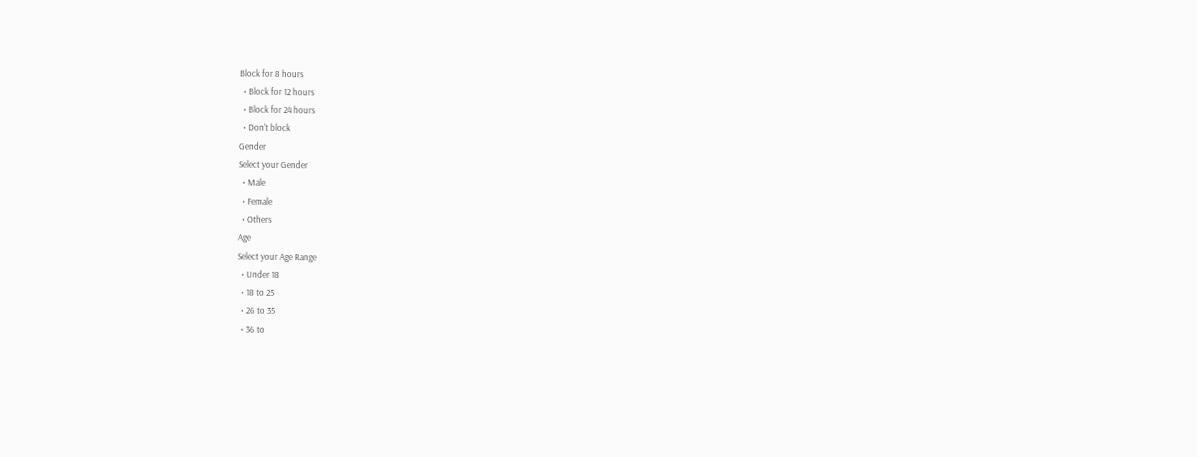Block for 8 hours
  • Block for 12 hours
  • Block for 24 hours
  • Don't block
Gender
Select your Gender
  • Male
  • Female
  • Others
Age
Select your Age Range
  • Under 18
  • 18 to 25
  • 26 to 35
  • 36 to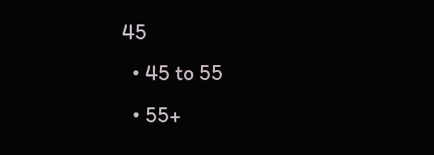45
  • 45 to 55
  • 55+